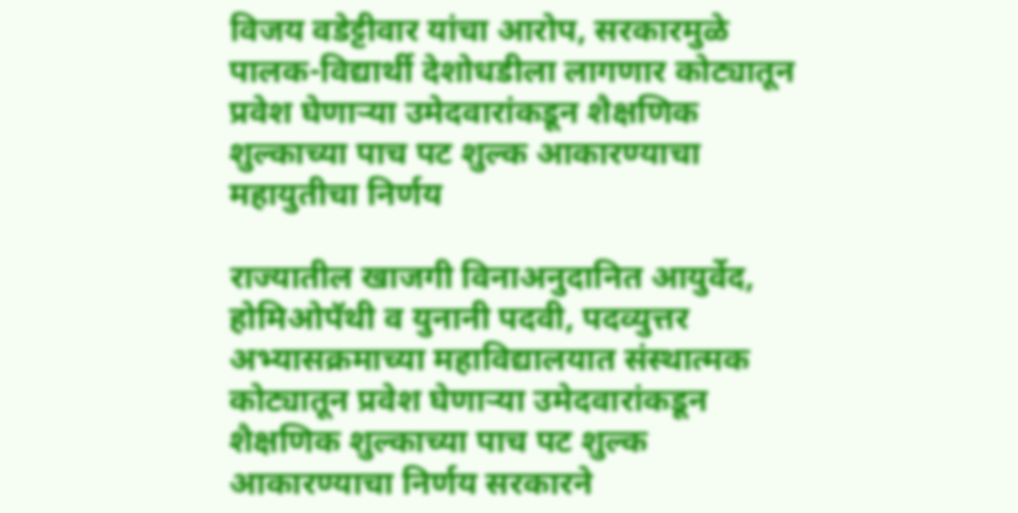विजय वडेट्टीवार यांचा आरोप, सरकारमुळे पालक-विद्यार्थी देशोधडीला लागणार कोट्यातून प्रवेश घेणाऱ्या उमेदवारांकडून शैक्षणिक शुल्काच्या पाच पट शुल्क आकारण्याचा महायुतीचा निर्णय

राज्यातील खाजगी विनाअनुदानित आयुर्वेद, होमिओपॅथी व युनानी पदवी, पदव्युत्तर अभ्यासक्रमाच्या महाविद्यालयात संस्थात्मक कोट्यातून प्रवेश घेणाऱ्या उमेदवारांकडून शैक्षणिक शुल्काच्या पाच पट शुल्क आकारण्याचा निर्णय सरकारने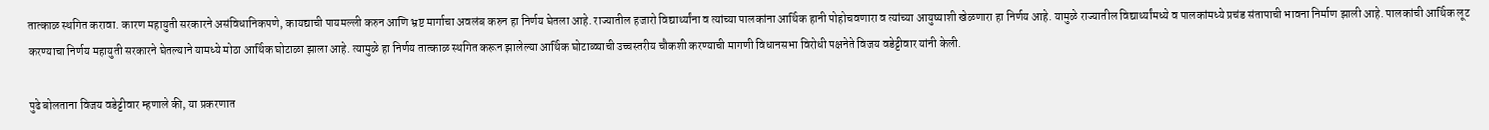तात्काळ स्थगित करावा. कारण महायुती सरकारने असंविधानिकपणे, कायद्याची पायमल्ली करुन आणि भ्रष्ट मार्गाचा अवलंब करुन हा निर्णय घेतला आहे. राज्यातील हजारो विद्यार्थ्यांना व त्यांच्या पालकांना आर्थिक हानी पोहोचवणारा व त्यांच्या आयुष्याशी खेळणारा हा निर्णय आहे. यामुळे राज्यातील विद्यार्थ्यांमध्ये व पालकांमध्ये प्रचंड संतापाची भावना निर्माण झाली आहे. पालकांची आर्थिक लूट करण्याचा निर्णय महायुती सरकारने घेतल्याने यामध्ये मोठा आर्थिक घोटाळा झाला आहे. त्यामुळे हा निर्णय तात्काळ स्थगित करून झालेल्या आर्थिक घोटाळ्याची उच्चस्तरीय चौकशी करण्याची मागणी विधानसभा विरोधी पक्षनेते विजय वडेट्टीवार यांनी केली.

पुढे बोलताना विजय वडेट्टीवार म्हणाले की, या प्रकरणात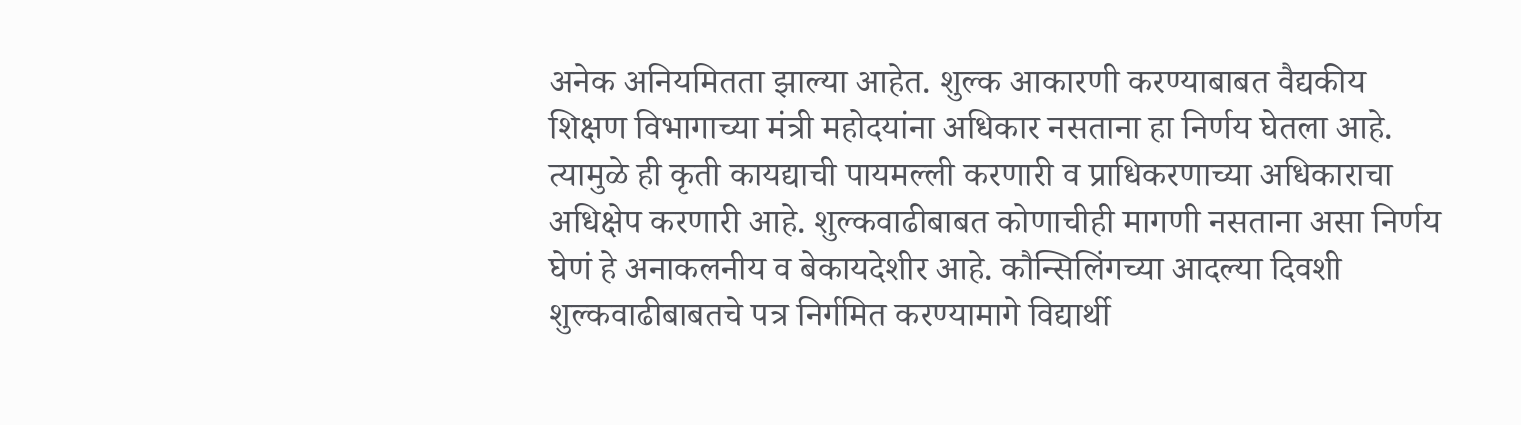अनेक अनियमितता झाल्या आहेत. शुल्क आकारणी करण्याबाबत वैद्यकीय शिक्षण विभागाच्या मंत्री महोदयांना अधिकार नसताना हा निर्णय घेतला आहे. त्यामुळे ही कृती कायद्याची पायमल्ली करणारी व प्राधिकरणाच्या अधिकाराचा अधिक्षेप करणारी आहे. शुल्कवाढीबाबत कोणाचीही मागणी नसताना असा निर्णय घेणं हे अनाकलनीय व बेकायदेशीर आहे. कौन्सिलिंगच्या आदल्या दिवशी शुल्कवाढीबाबतचे पत्र निर्गमित करण्यामागे विद्यार्थी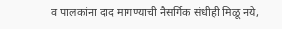व पालकांना दाद मागण्याची नैसर्गिक संधीही मिळू नये,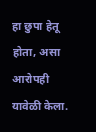हा छुपा हेतू होता, असा आरोपही यावेळी केला.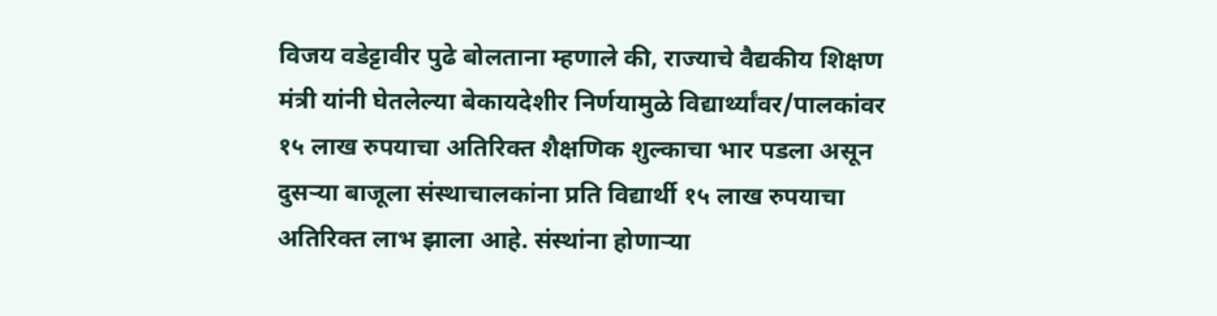विजय वडेट्टावीर पुढे बोलताना म्हणाले की, राज्याचे वैद्यकीय शिक्षण मंत्री यांनी घेतलेल्या बेकायदेशीर निर्णयामुळे विद्यार्थ्यांवर/पालकांवर १५ लाख रुपयाचा अतिरिक्त शैक्षणिक शुल्काचा भार पडला असून दुसऱ्या बाजूला संस्थाचालकांना प्रति विद्यार्थी १५ लाख रुपयाचा अतिरिक्त लाभ झाला आहे. संस्थांना होणाऱ्या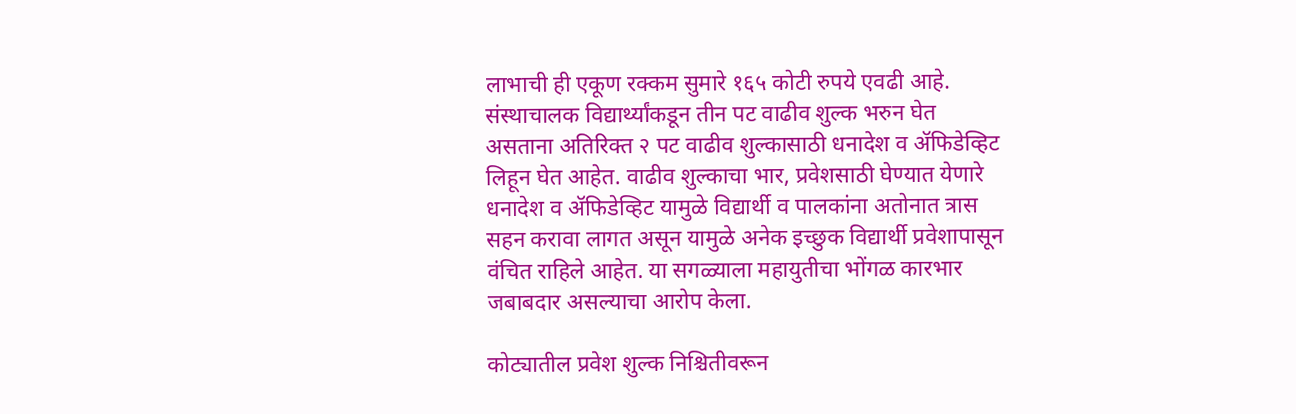लाभाची ही एकूण रक्कम सुमारे १६५ कोटी रुपये एवढी आहे. संस्थाचालक विद्यार्थ्यांकडून तीन पट वाढीव शुल्क भरुन घेत असताना अतिरिक्त २ पट वाढीव शुल्कासाठी धनादेश व ॲफिडेव्हिट लिहून घेत आहेत. वाढीव शुल्काचा भार, प्रवेशसाठी घेण्यात येणारे धनादेश व ॲफिडेव्हिट यामुळे विद्यार्थी व पालकांना अतोनात त्रास सहन करावा लागत असून यामुळे अनेक इच्छुक विद्यार्थी प्रवेशापासून वंचित राहिले आहेत. या सगळ्याला महायुतीचा भोंगळ कारभार जबाबदार असल्याचा आरोप केला.

कोट्यातील प्रवेश शुल्क निश्चितीवरून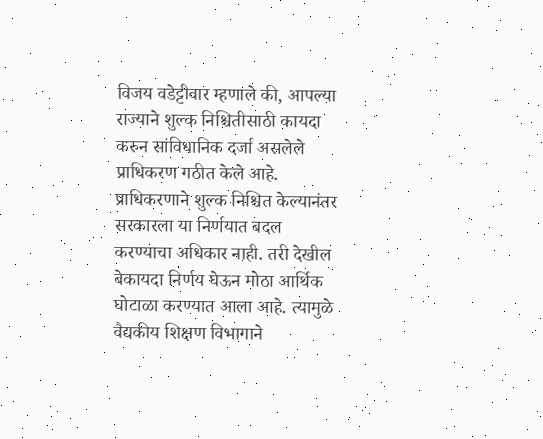विजय वडेट्टीवार म्हणाले की, आपल्या राज्याने शुल्क निश्चितीसाठी कायदा करुन सांविधानिक दर्जा असलेले प्राधिकरण गठीत केले आहे. प्राधिकरणाने शुल्क निश्चित केल्यानंतर सरकारला या निर्णयात बदल करण्याचा अधिकार नाही. तरी देखील बेकायदा निर्णय घेऊन मोठा आर्थिक घोटाळा करण्यात आला आहे. त्यामुळे वैद्यकीय शिक्षण विभागाने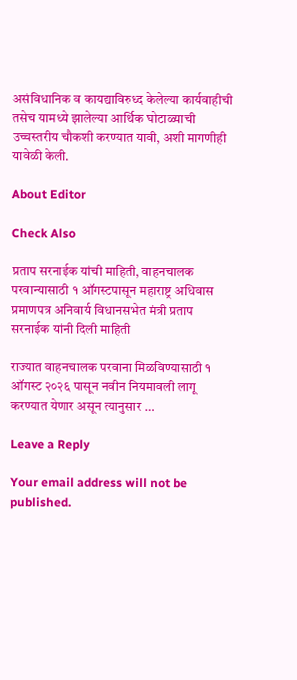असंविधानिक व कायद्याविरुध्द केलेल्या कार्यवाहीची तसेच यामध्ये झालेल्या आर्थिक घोटाळ्याची उच्चस्तरीय चौकशी करण्यात यावी, अशी मागणीही यावेळी केली.

About Editor

Check Also

प्रताप सरनाईक यांची माहिती, वाहनचालक परवान्यासाठी १ ऑगस्टपासून महाराष्ट्र अधिवास प्रमाणपत्र अनिवार्य विधानसभेत मंत्री प्रताप सरनाईक यांनी दिली माहिती

राज्यात वाहनचालक परवाना मिळविण्यासाठी १ ऑगस्ट २०२६ पासून नवीन नियमावली लागू करण्यात येणार असून त्यानुसार …

Leave a Reply

Your email address will not be published.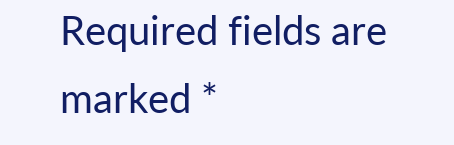Required fields are marked *